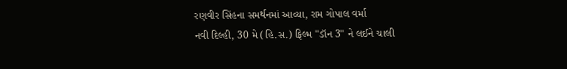રણવીર સિંહના સમર્થનમાં આવ્યા, રામ ગોપાલ વર્મા
નવી દિલ્હી, 30 મે (હિ.સ.) ફિલ્મ ''ડૉન 3'' ને લઈને ચાલી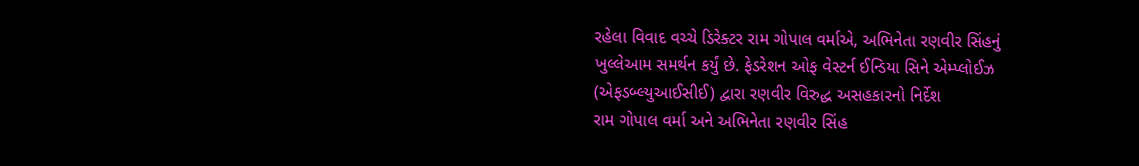રહેલા વિવાદ વચ્ચે ડિરેક્ટર રામ ગોપાલ વર્માએ, અભિનેતા રણવીર સિંહનું ખુલ્લેઆમ સમર્થન કર્યું છે. ફેડરેશન ઓફ વેસ્ટર્ન ઈન્ડિયા સિને એમ્પ્લોઈઝ (એફડબ્લ્યુઆઈસીઈ) દ્વારા રણવીર વિરુદ્ધ અસહકારનો નિર્દેશ
રામ ગોપાલ વર્મા અને અભિનેતા રણવીર સિંહ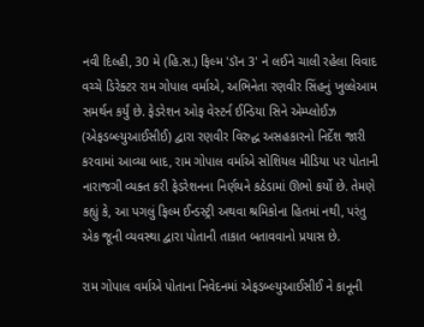નવી દિલ્હી, 30 મે (હિ.સ.) ફિલ્મ 'ડૉન 3' ને લઈને ચાલી રહેલા વિવાદ વચ્ચે ડિરેક્ટર રામ ગોપાલ વર્માએ, અભિનેતા રણવીર સિંહનું ખુલ્લેઆમ સમર્થન કર્યું છે. ફેડરેશન ઓફ વેસ્ટર્ન ઈન્ડિયા સિને એમ્પ્લોઈઝ (એફડબ્લ્યુઆઈસીઈ) દ્વારા રણવીર વિરુદ્ધ અસહકારનો નિર્દેશ જારી કરવામાં આવ્યા બાદ, રામ ગોપાલ વર્માએ સોશિયલ મીડિયા પર પોતાની નારાજગી વ્યક્ત કરી ફેડરેશનના નિર્ણયને કઠેડામાં ઊભો કર્યો છે. તેમણે કહ્યું કે, આ પગલું ફિલ્મ ઈન્ડસ્ટ્રી અથવા શ્રમિકોના હિતમાં નથી, પરંતુ એક જૂની વ્યવસ્થા દ્વારા પોતાની તાકાત બતાવવાનો પ્રયાસ છે.

રામ ગોપાલ વર્માએ પોતાના નિવેદનમાં એફડબ્લ્યુઆઈસીઈ ને કાનૂની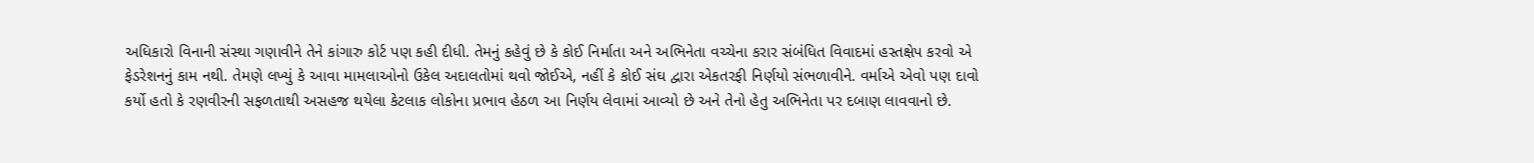અધિકારો વિનાની સંસ્થા ગણાવીને તેને કાંગારુ કોર્ટ પણ કહી દીધી. તેમનું કહેવું છે કે કોઈ નિર્માતા અને અભિનેતા વચ્ચેના કરાર સંબંધિત વિવાદમાં હસ્તક્ષેપ કરવો એ ફેડરેશનનું કામ નથી. તેમણે લખ્યું કે આવા મામલાઓનો ઉકેલ અદાલતોમાં થવો જોઈએ, નહીં કે કોઈ સંઘ દ્વારા એકતરફી નિર્ણયો સંભળાવીને. વર્માએ એવો પણ દાવો કર્યો હતો કે રણવીરની સફળતાથી અસહજ થયેલા કેટલાક લોકોના પ્રભાવ હેઠળ આ નિર્ણય લેવામાં આવ્યો છે અને તેનો હેતુ અભિનેતા પર દબાણ લાવવાનો છે.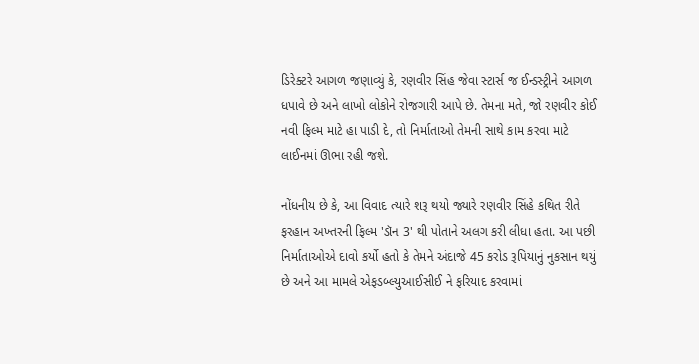ડિરેક્ટરે આગળ જણાવ્યું કે, રણવીર સિંહ જેવા સ્ટાર્સ જ ઈન્ડસ્ટ્રીને આગળ ધપાવે છે અને લાખો લોકોને રોજગારી આપે છે. તેમના મતે, જો રણવીર કોઈ નવી ફિલ્મ માટે હા પાડી દે, તો નિર્માતાઓ તેમની સાથે કામ કરવા માટે લાઈનમાં ઊભા રહી જશે.

નોંધનીય છે કે, આ વિવાદ ત્યારે શરૂ થયો જ્યારે રણવીર સિંહે કથિત રીતે ફરહાન અખ્તરની ફિલ્મ 'ડૉન 3' થી પોતાને અલગ કરી લીધા હતા. આ પછી નિર્માતાઓએ દાવો કર્યો હતો કે તેમને અંદાજે 45 કરોડ રૂપિયાનું નુકસાન થયું છે અને આ મામલે એફડબ્લ્યુઆઈસીઈ ને ફરિયાદ કરવામાં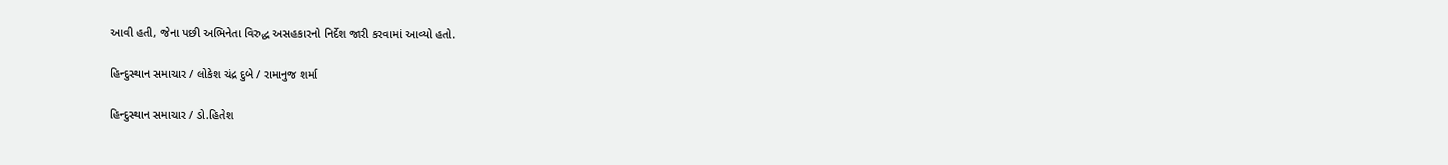આવી હતી, જેના પછી અભિનેતા વિરુદ્ધ અસહકારનો નિર્દેશ જારી કરવામાં આવ્યો હતો.

હિન્દુસ્થાન સમાચાર / લોકેશ ચંદ્ર દુબે / રામાનુજ શર્મા

હિન્દુસ્થાન સમાચાર / ડો.હિતેશ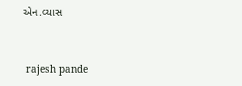એન.વ્યાસ


 rajesh pande